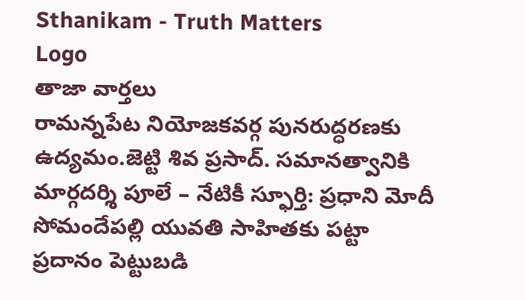Sthanikam - Truth Matters
Logo
తాజా వార్తలు
రామన్నపేట నియోజకవర్గ పునరుద్ధరణకు ఉద్యమం.జెట్టి శివ ప్రసాద్. సమానత్వానికి మార్గదర్శి పూలే – నేటికీ స్ఫూర్తి: ప్రధాని మోదీ సోమందేపల్లి యువతి సాహితకు పట్టా ప్రదానం పెట్టుబడి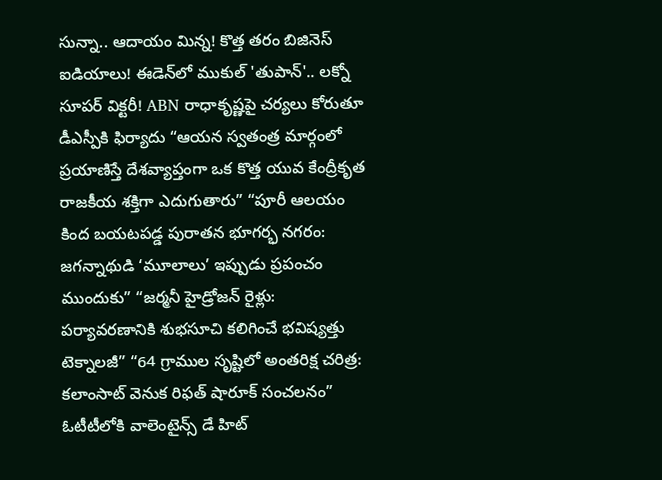సున్నా.. ఆదాయం మిన్న! కొత్త తరం బిజినెస్ ఐడియాలు! ఈడెన్‌లో ముకుల్ 'తుపాన్'.. లక్నో సూపర్ విక్టరీ! ABN రాధాకృష్ణపై చర్యలు కోరుతూ డీఎస్పీకి ఫిర్యాదు “ఆయన స్వతంత్ర మార్గంలో ప్రయాణిస్తే దేశవ్యాప్తంగా ఒక కొత్త యువ కేంద్రీకృత రాజకీయ శక్తిగా ఎదుగుతారు” “పూరీ ఆలయం కింద బయటపడ్డ పురాతన భూగర్భ నగరం: జగన్నాథుడి ‘మూలాలు’ ఇప్పుడు ప్రపంచం ముందుకు” “జర్మనీ హైడ్రోజన్ రైళ్లు: పర్యావరణానికి శుభసూచి కలిగించే భవిష్యత్తు టెక్నాలజీ” “64 గ్రాముల సృష్టిలో అంతరిక్ష చరిత్ర: కలాంసాట్ వెనుక రిఫత్ షారూక్ సంచలనం” ఓటీటీలోకి వాలెంటైన్స్ డే హిట్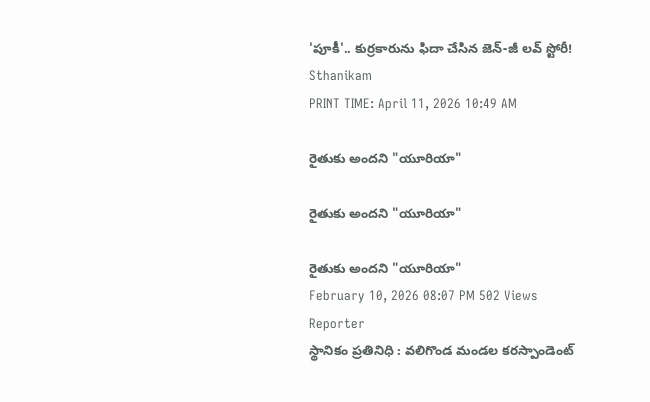'పూకీ'.. కుర్రకారును ఫిదా చేసిన జెన్-జీ లవ్ స్టోరీ!
Sthanikam
PRINT TIME: April 11, 2026 10:49 AM

రైతుకు అందని "యూరియా"

రైతుకు అందని "యూరియా"

రైతుకు అందని "యూరియా"
February 10, 2026 08:07 PM 502 Views
Reporter
స్థానికం ప్రతినిధి : వలిగొండ మండల కరస్పాండెంట్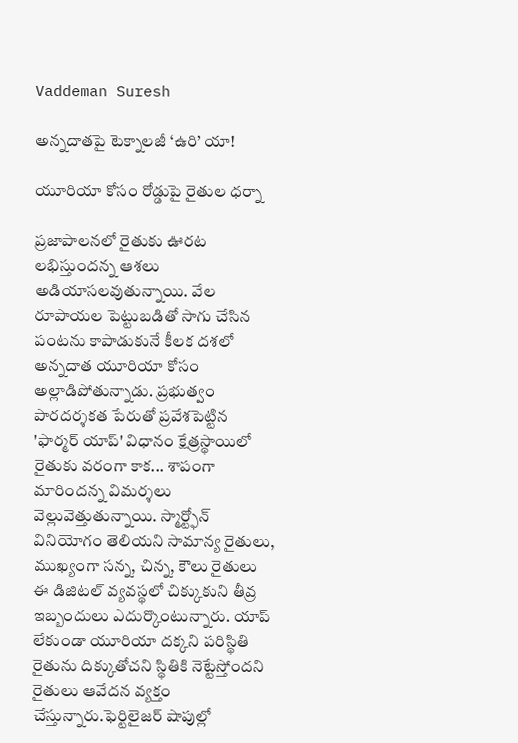Vaddeman Suresh

అన్నదాతపై టెక్నాలజీ ‘ఉరి’ యా!

యూరియా కోసం రోడ్డుపై రైతుల ధర్నా

ప్రజాపాలనలో రైతుకు ఊరట లభిస్తుందన్న ఆశలు అడియాసలవుతున్నాయి. వేల రూపాయల పెట్టుబడితో సాగు చేసిన పంటను కాపాడుకునే కీలక దశలో అన్నదాత యూరియా కోసం అల్లాడిపోతున్నాడు. ప్రభుత్వం పారదర్శకత పేరుతో ప్రవేశపెట్టిన 'ఫార్మర్ యాప్' విధానం క్షేత్రస్థాయిలో రైతుకు వరంగా కాక... శాపంగా మారిందన్న విమర్శలు వెల్లువెత్తుతున్నాయి. స్మార్ట్ఫోన్ వినియోగం తెలియని సామాన్య రైతులు, ముఖ్యంగా సన్న, చిన్న, కౌలు రైతులు ఈ డిజిటల్ వ్యవస్థలో చిక్కుకుని తీవ్ర ఇబ్బందులు ఎదుర్కొంటున్నారు. యాప్ లేకుండా యూరియా దక్కని పరిస్థితి రైతును దిక్కుతోచని స్థితికి నెట్టేస్తోందని రైతులు ఆవేదన వ్యక్తం చేస్తున్నారు.ఫెర్టిలైజర్ షాపుల్లో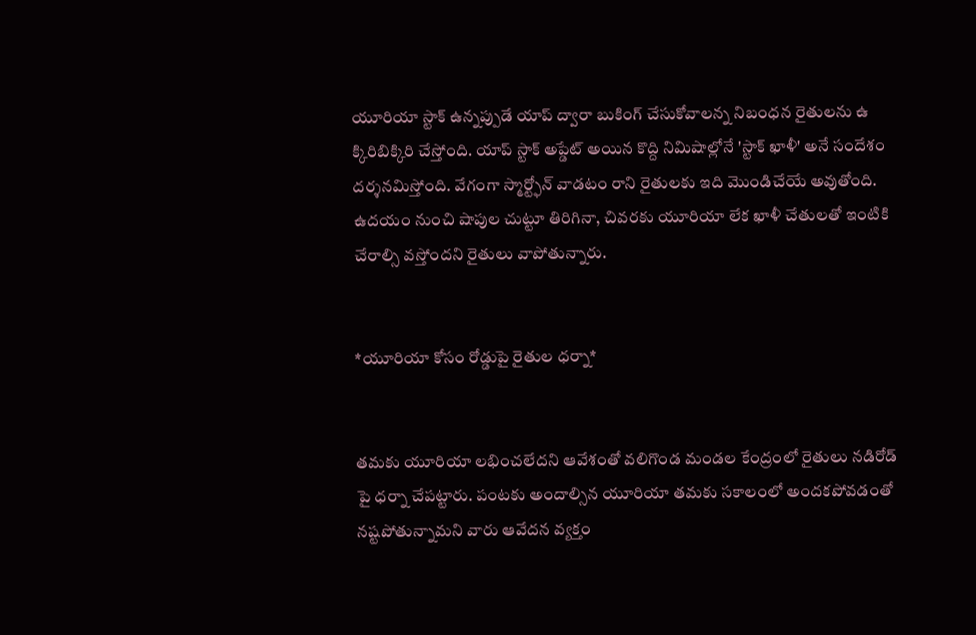యూరియా స్టాక్ ఉన్నప్పుడే యాప్ ద్వారా బుకింగ్ చేసుకోవాలన్న నిబంధన రైతులను ఉ క్కిరిబిక్కిరి చేస్తోంది. యాప్ స్టాక్ అప్డేట్ అయిన కొద్ది నిమిషాల్లోనే 'స్టాక్ ఖాళీ' అనే సందేశం దర్శనమిస్తోంది. వేగంగా స్మార్ట్ఫోన్ వాడటం రాని రైతులకు ఇది మొండిచేయే అవుతోంది. ఉదయం నుంచి షాపుల చుట్టూ తిరిగినా, చివరకు యూరియా లేక ఖాళీ చేతులతో ఇంటికి చేరాల్సి వస్తోందని రైతులు వాపోతున్నారు.


*యూరియా కోసం రోడ్డుపై రైతుల ధర్నా*


తమకు యూరియా లభించలేదని ఆవేశంతో వలిగొండ మండల కేంద్రంలో రైతులు నడిరోడ్ పై ధర్నా చేపట్టారు. పంటకు అందాల్సిన యూరియా తమకు సకాలంలో అందకపోవడంతో నష్టపోతున్నామని వారు ఆవేదన వ్యక్తం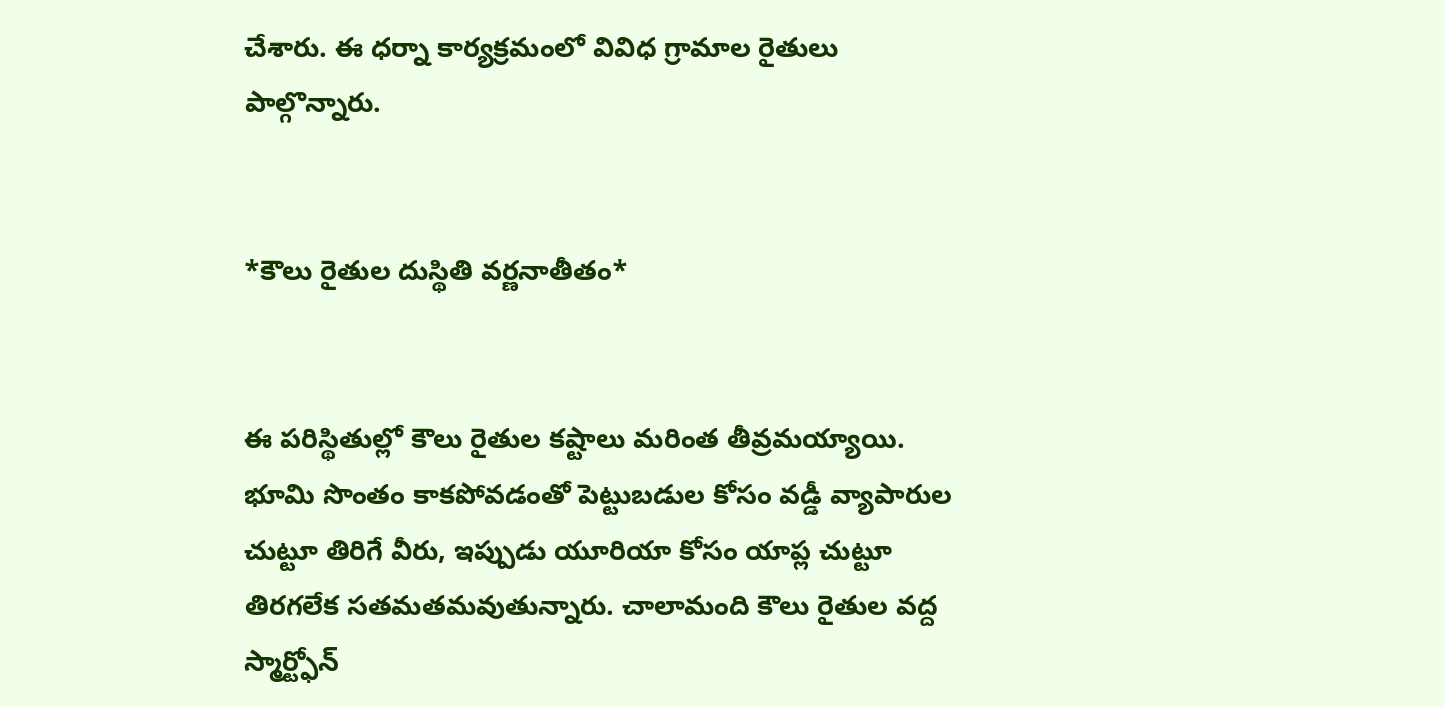చేశారు. ఈ ధర్నా కార్యక్రమంలో వివిధ గ్రామాల రైతులు పాల్గొన్నారు.


*కౌలు రైతుల దుస్థితి వర్ణనాతీతం*


ఈ పరిస్థితుల్లో కౌలు రైతుల కష్టాలు మరింత తీవ్రమయ్యాయి. భూమి సొంతం కాకపోవడంతో పెట్టుబడుల కోసం వడ్డీ వ్యాపారుల చుట్టూ తిరిగే వీరు, ఇప్పుడు యూరియా కోసం యాప్ల చుట్టూ తిరగలేక సతమతమవుతున్నారు. చాలామంది కౌలు రైతుల వద్ద స్మార్ట్ఫోన్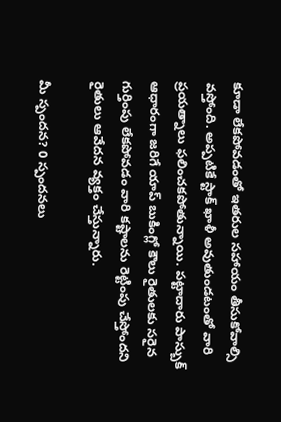కూడా లేకపోవడంతో ఇతరుల సహాయం తీసుకోవాల్సి వస్తోంది. అప్పటికే స్టాక్ ఖాళీ అవుతుండటంతో వారి ప్రయత్నాలు ఫలించకపోతున్నాయి. పట్టాదారు పాస్బుక్ ఆధారంగా జరిగే యాప్ బుకింగ్లో కౌలు రైతులకు సరైన గుర్తింపు లేకపోవడం వారి కష్టాలను రెట్టింపు చేస్తోందని రైతులు ఆవేదన వ్యక్తం చేస్తున్నారు.

మీ స్పందన? 0 స్పందనలు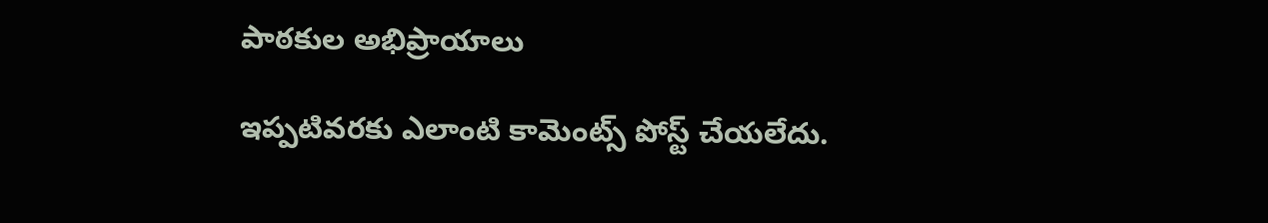పాఠకుల అభిప్రాయాలు

ఇప్పటివరకు ఎలాంటి కామెంట్స్ పోస్ట్ చేయలేదు.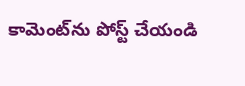కామెంట్‌ను పోస్ట్ చేయండి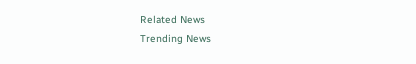Related News
Trending News